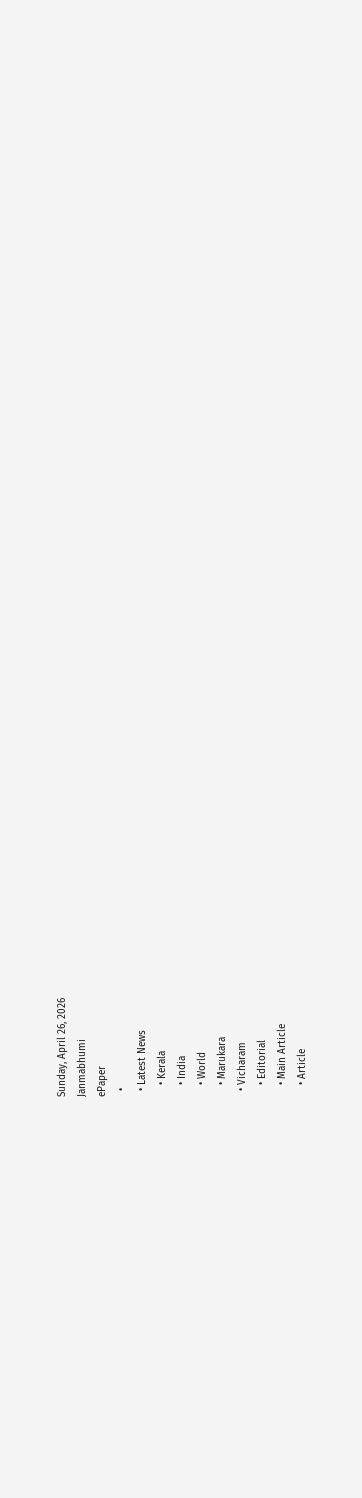Sunday, April 26, 2026
Janmabhumi
ePaper
  •
  • Latest News
    • Kerala
    • India
    • World
    • Marukara
  • Vicharam
    • Editorial
    • Main Article
    • Article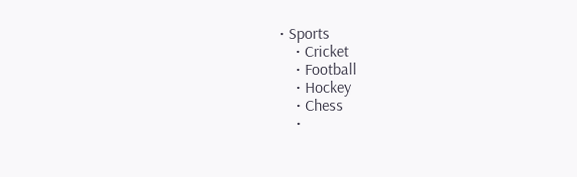• Sports
    • Cricket
    • Football
    • Hockey
    • Chess
    •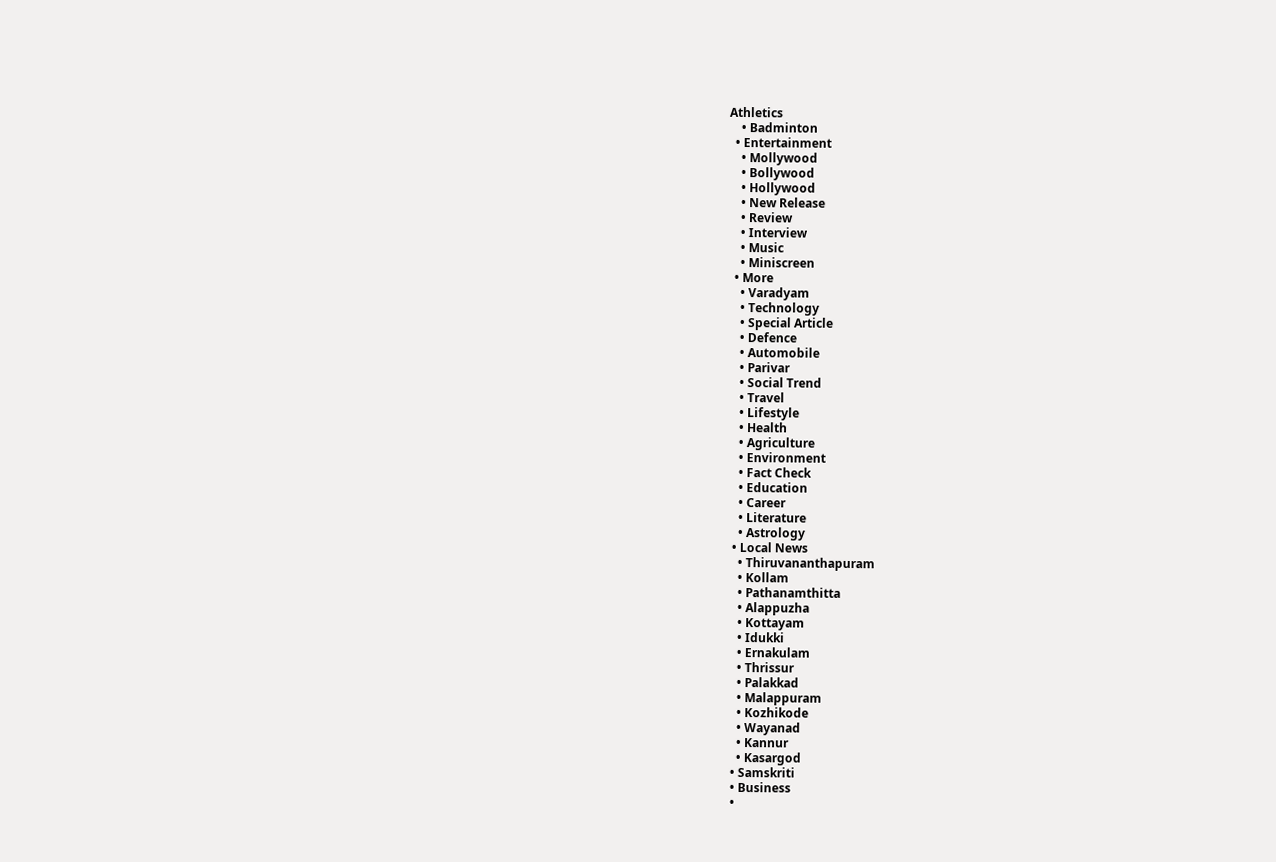Athletics
    • Badminton
  • Entertainment
    • Mollywood
    • Bollywood
    • Hollywood
    • New Release
    • Review
    • Interview
    • Music
    • Miniscreen
  • More
    • Varadyam
    • Technology
    • Special Article
    • Defence
    • Automobile
    • Parivar
    • Social Trend
    • Travel
    • Lifestyle
    • Health
    • Agriculture
    • Environment
    • Fact Check
    • Education
    • Career
    • Literature
    • Astrology
  • Local News
    • Thiruvananthapuram
    • Kollam
    • Pathanamthitta
    • Alappuzha
    • Kottayam
    • Idukki
    • Ernakulam
    • Thrissur
    • Palakkad
    • Malappuram
    • Kozhikode
    • Wayanad
    • Kannur
    • Kasargod
  • Samskriti
  • Business
  •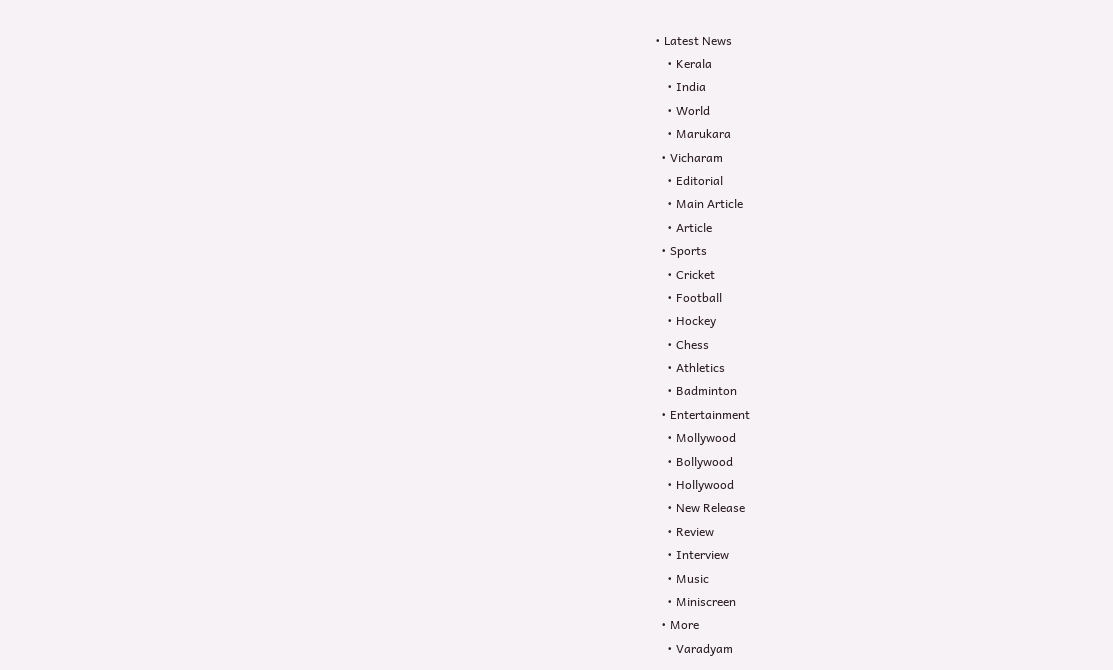• Latest News
    • Kerala
    • India
    • World
    • Marukara
  • Vicharam
    • Editorial
    • Main Article
    • Article
  • Sports
    • Cricket
    • Football
    • Hockey
    • Chess
    • Athletics
    • Badminton
  • Entertainment
    • Mollywood
    • Bollywood
    • Hollywood
    • New Release
    • Review
    • Interview
    • Music
    • Miniscreen
  • More
    • Varadyam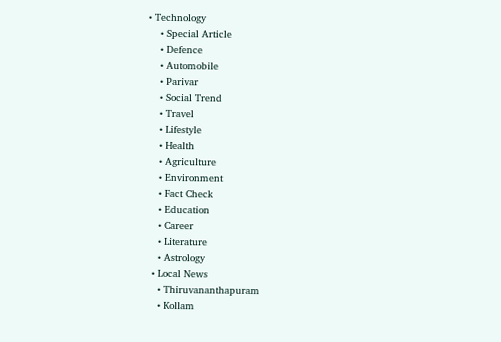• Technology
    • Special Article
    • Defence
    • Automobile
    • Parivar
    • Social Trend
    • Travel
    • Lifestyle
    • Health
    • Agriculture
    • Environment
    • Fact Check
    • Education
    • Career
    • Literature
    • Astrology
  • Local News
    • Thiruvananthapuram
    • Kollam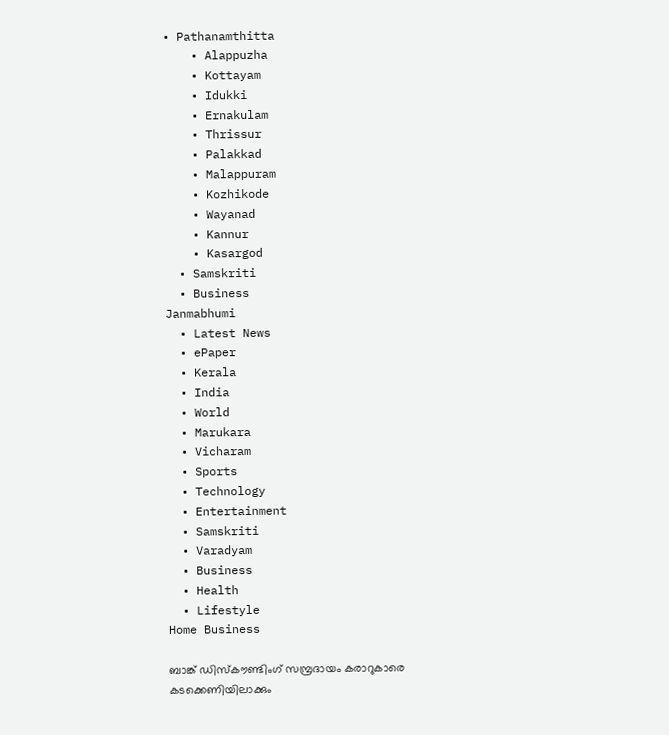• Pathanamthitta
    • Alappuzha
    • Kottayam
    • Idukki
    • Ernakulam
    • Thrissur
    • Palakkad
    • Malappuram
    • Kozhikode
    • Wayanad
    • Kannur
    • Kasargod
  • Samskriti
  • Business
Janmabhumi
  • Latest News
  • ePaper
  • Kerala
  • India
  • World
  • Marukara
  • Vicharam
  • Sports
  • Technology
  • Entertainment
  • Samskriti
  • Varadyam
  • Business
  • Health
  • Lifestyle
Home Business

ബാങ്ക് ഡിസ്‌കൗണ്ടിംഗ് സമ്പ്രദായം കരാറുകാരെ കടക്കെണിയിലാക്കും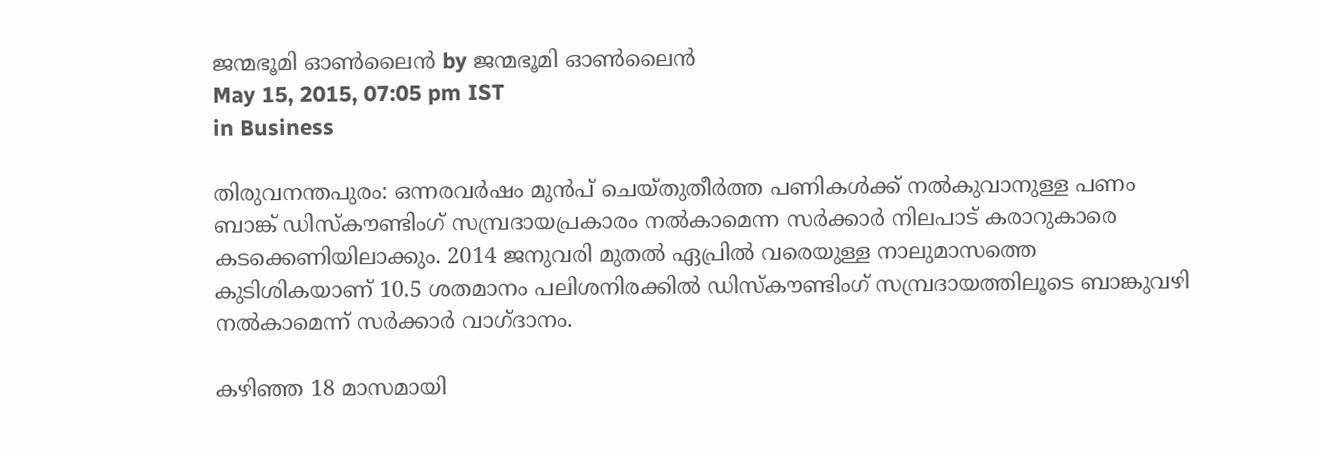ജന്മഭൂമി ഓണ്‍ലൈന്‍ by ജന്മഭൂമി ഓണ്‍ലൈന്‍
May 15, 2015, 07:05 pm IST
in Business

തിരുവനന്തപുരം: ഒന്നരവര്‍ഷം മുന്‍പ് ചെയ്തുതീര്‍ത്ത പണികള്‍ക്ക് നല്‍കുവാനുള്ള പണം ബാങ്ക് ഡിസ്‌കൗണ്ടിംഗ് സമ്പ്രദായപ്രകാരം നല്‍കാമെന്ന സര്‍ക്കാര്‍ നിലപാട് കരാറുകാരെ കടക്കെണിയിലാക്കും. 2014 ജനുവരി മുതല്‍ ഏപ്രില്‍ വരെയുള്ള നാലുമാസത്തെ കുടിശികയാണ് 10.5 ശതമാനം പലിശനിരക്കില്‍ ഡിസ്‌കൗണ്ടിംഗ് സമ്പ്രദായത്തിലൂടെ ബാങ്കുവഴി നല്‍കാമെന്ന് സര്‍ക്കാര്‍ വാഗ്ദാനം.

കഴിഞ്ഞ 18 മാസമായി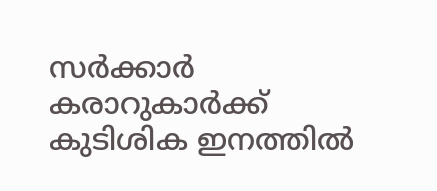സര്‍ക്കാര്‍ കരാറുകാര്‍ക്ക് കുടിശിക ഇനത്തില്‍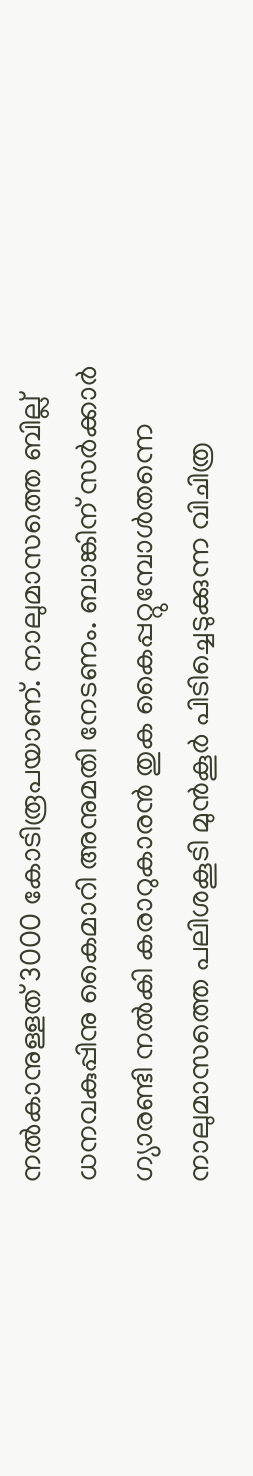നല്‍കാനുള്ളത് 3000 കോടിരൂപയാണ്. നാലുമാസത്തെ ബില്ല് ധനവകുപ്പിനു കൈമാറി അനുമതി നേടണം. ബാങ്കിന് സര്‍ക്കാര്‍ ഗ്യാരണ്ടി നല്‍കി കരാറുകാരന്‍ തുക കൈപ്പറ്റുമ്പോള്‍തന്നെ നാലുമാസത്തെ പലിശകൂടി മുന്‍കൂര്‍ പിടിച്ചെടുക്കുന്ന വിചിത്ര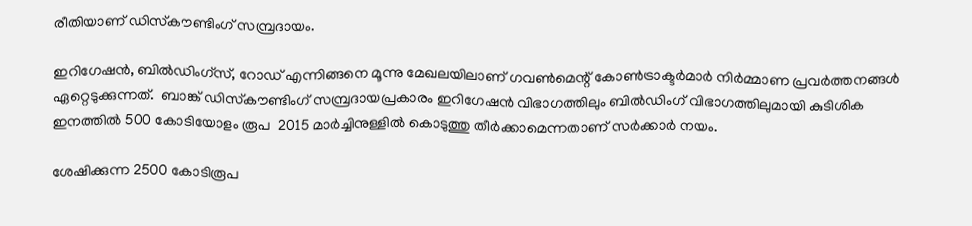രീതിയാണ് ഡിസ്‌കൗണ്ടിംഗ് സമ്പ്രദായം.

ഇറിഗേഷന്‍, ബില്‍ഡിംഗ്‌സ്, റോഡ് എന്നിങ്ങനെ മൂന്നു മേഖലയിലാണ് ഗവണ്‍മെന്റ് കോണ്‍ട്രാക്ടര്‍മാര്‍ നിര്‍മ്മാണ പ്രവര്‍ത്തനങ്ങള്‍ ഏറ്റെടുക്കുന്നത്.  ബാങ്ക് ഡിസ്‌കൗണ്ടിംഗ് സമ്പ്രദായപ്രകാരം ഇറിഗേഷന്‍ വിഭാഗത്തിലും ബില്‍ഡിംഗ് വിഭാഗത്തിലുമായി കുടിശിക ഇനത്തില്‍ 500 കോടിയോളം രൂപ  2015 മാര്‍ച്ചിനുള്ളില്‍ കൊടുത്തു തീര്‍ക്കാമെന്നതാണ് സര്‍ക്കാര്‍ നയം.

ശേഷിക്കുന്ന 2500 കോടിരൂപ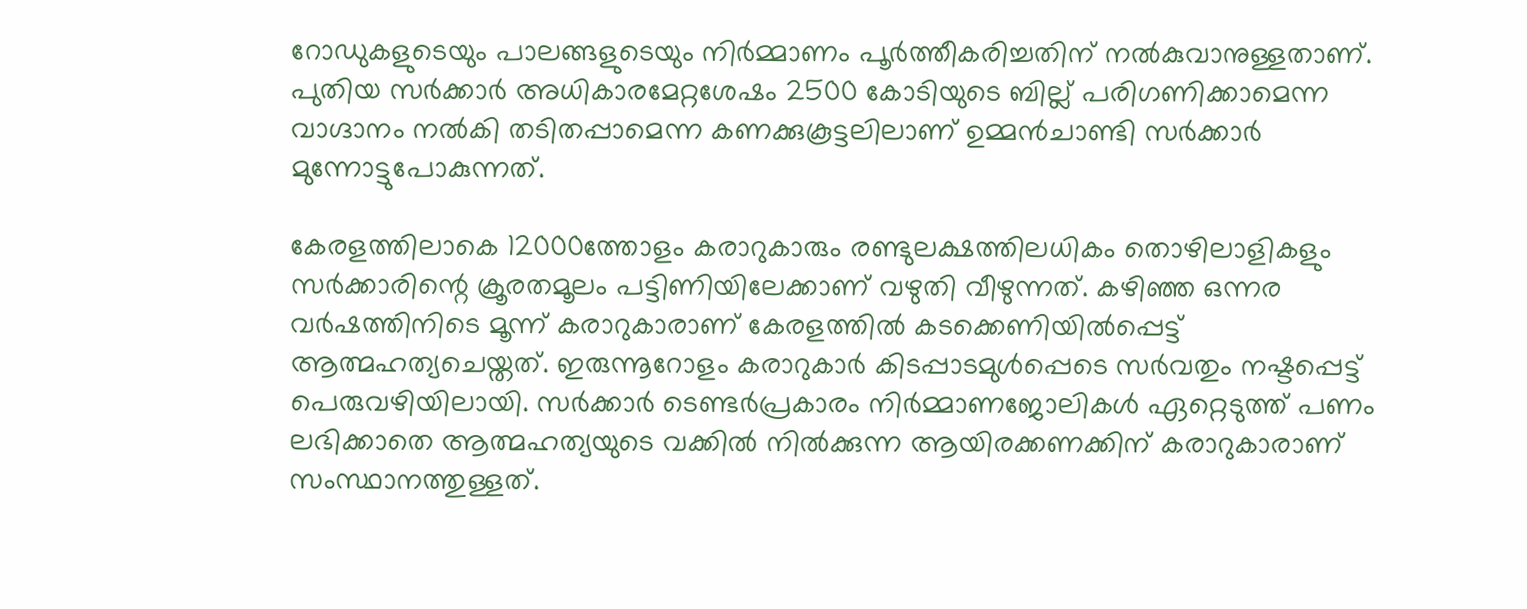റോഡുകളുടെയും പാലങ്ങളുടെയും നിര്‍മ്മാണം പൂര്‍ത്തീകരിച്ചതിന് നല്‍കുവാനുള്ളതാണ്. പുതിയ സര്‍ക്കാര്‍ അധികാരമേറ്റശേഷം 2500 കോടിയുടെ ബില്ല് പരിഗണിക്കാമെന്ന വാഗ്ദാനം നല്‍കി തടിതപ്പാമെന്ന കണക്കുകൂട്ടലിലാണ് ഉമ്മന്‍ചാണ്ടി സര്‍ക്കാര്‍ മുന്നോട്ടുപോകുന്നത്.

കേരളത്തിലാകെ 12000ത്തോളം കരാറുകാരും രണ്ടുലക്ഷത്തിലധികം തൊഴിലാളികളും സര്‍ക്കാരിന്റെ ക്രൂരതമൂലം പട്ടിണിയിലേക്കാണ് വഴുതി വീഴുന്നത്. കഴിഞ്ഞ ഒന്നര വര്‍ഷത്തിനിടെ മൂന്ന് കരാറുകാരാണ് കേരളത്തില്‍ കടക്കെണിയില്‍പ്പെട്ട് ആത്മഹത്യചെയ്തത്. ഇരുന്നൂറോളം കരാറുകാര്‍ കിടപ്പാടമുള്‍പ്പെടെ സര്‍വതും നഷ്ടപ്പെട്ട് പെരുവഴിയിലായി. സര്‍ക്കാര്‍ ടെണ്ടര്‍പ്രകാരം നിര്‍മ്മാണജോലികള്‍ ഏറ്റെടുത്ത് പണം ലഭിക്കാതെ ആത്മഹത്യയുടെ വക്കില്‍ നില്‍ക്കുന്ന ആയിരക്കണക്കിന് കരാറുകാരാണ് സംസ്ഥാനത്തുള്ളത്.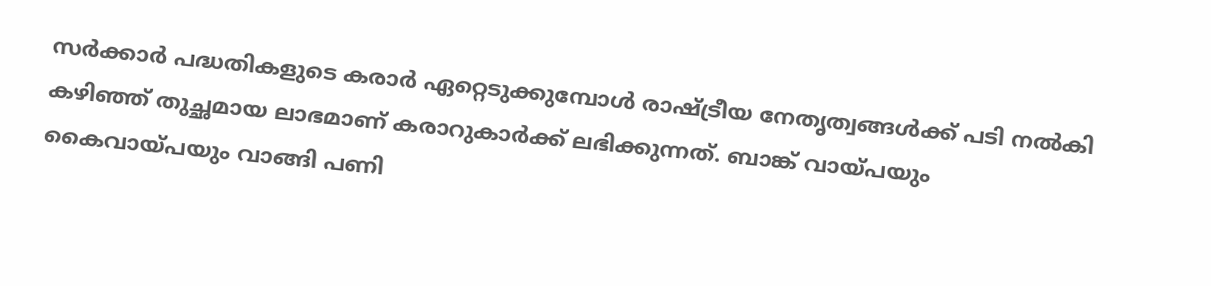സര്‍ക്കാര്‍ പദ്ധതികളുടെ കരാര്‍ ഏറ്റെടുക്കുമ്പോള്‍ രാഷ്‌ട്രീയ നേതൃത്വങ്ങള്‍ക്ക് പടി നല്‍കി കഴിഞ്ഞ് തുച്ഛമായ ലാഭമാണ് കരാറുകാര്‍ക്ക് ലഭിക്കുന്നത്. ബാങ്ക് വായ്‌പയും കൈവായ്‌പയും വാങ്ങി പണി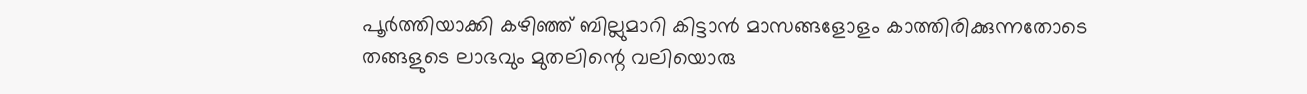പൂര്‍ത്തിയാക്കി കഴിഞ്ഞ് ബില്ലുമാറി കിട്ടാന്‍ മാസങ്ങളോളം കാത്തിരിക്കുന്നതോടെ തങ്ങളുടെ ലാഭവും മുതലിന്റെ വലിയൊരു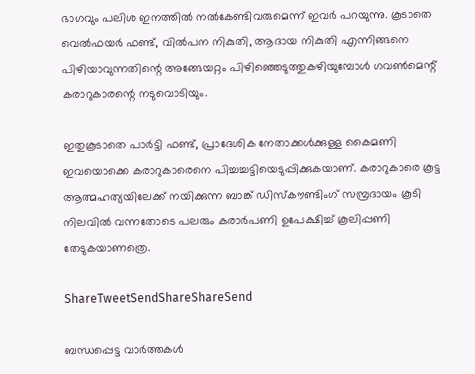ഭാഗവും പലിശ ഇനത്തില്‍ നല്‍കേണ്ടിവരുമെന്ന് ഇവര്‍ പറയുന്നു. കൂടാതെ വെല്‍ഫയര്‍ ഫണ്ട്, വില്‍പന നികുതി, ആദായ നികുതി എന്നിങ്ങനെ പിഴിയാവുന്നതിന്റെ അങ്ങേയറ്റം പിഴിഞ്ഞെടുത്തുകഴിയുമ്പോള്‍ ഗവണ്‍മെന്റ് കരാറുകാരന്റെ നടുവൊടിയും.

ഇതുകൂടാതെ പാര്‍ട്ടി ഫണ്ട്, പ്രാദേശിക നേതാക്കള്‍ക്കുള്ള കൈമണി ഇവയൊക്കെ കരാറുകാരെനെ പിച്ചച്ചട്ടിയെടുപ്പിക്കുകയാണ്. കരാറുകാരെ കൂട്ട ആത്മഹത്യയിലേക്ക് നയിക്കുന്ന ബാങ്ക് ഡിസ്‌കൗണ്ടിംഗ് സമ്പ്രദായം കൂടി നിലവില്‍ വന്നതോടെ പലരും കരാര്‍പണി ഉപേക്ഷിച്ച് കൂലിപ്പണി തേടുകയാണത്രെ.

ShareTweetSendShareShareSend

ബന്ധപ്പെട്ട വാര്‍ത്തകള്‍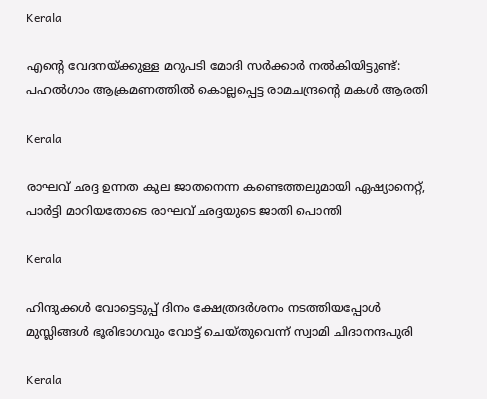Kerala

എന്റെ വേദനയ്‌ക്കുള്ള മറുപടി മോദി സർക്കാർ നൽകിയിട്ടുണ്ട്: പഹല്‍ഗാം ആക്രമണത്തില്‍ കൊല്ലപ്പെട്ട രാമചന്ദ്രന്റെ മകള്‍ ആരതി

Kerala

രാഘവ് ഛദ്ദ ഉന്നത കുല ജാതനെന്ന കണ്ടെത്തലുമായി ഏഷ്യാനെറ്റ്, പാര്‍ട്ടി മാറിയതോടെ രാഘവ് ഛദ്ദയുടെ ജാതി പൊന്തി

Kerala

ഹിന്ദുക്കള്‍ വോട്ടെടുപ്പ് ദിനം ക്ഷേത്രദര്‍ശനം നടത്തിയപ്പോള്‍ മുസ്ലിങ്ങള്‍ ഭൂരിഭാഗവും വോട്ട് ചെയ്തുവെന്ന് സ്വാമി ചിദാനന്ദപുരി

Kerala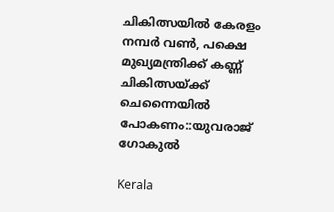ചികിത്സയില്‍ കേരളം നമ്പര്‍ വണ്‍, പക്ഷെ മുഖ്യമന്ത്രിക്ക് കണ്ണ് ചികിത്സയ്‌ക്ക് ചെന്നൈയില്‍ പോകണം::യുവരാജ് ഗോകുല്‍

Kerala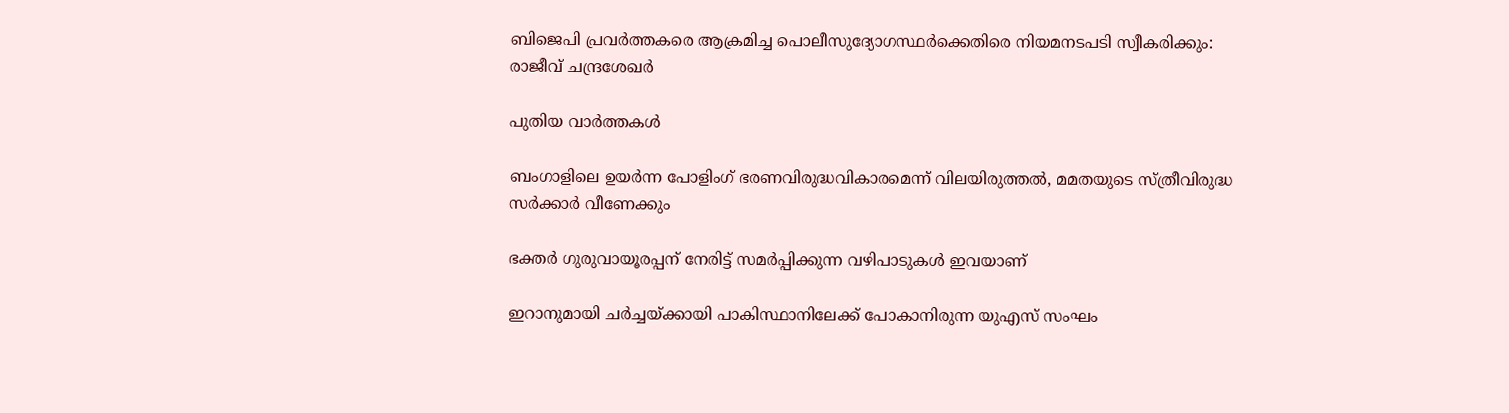ബിജെപി പ്രവര്‍ത്തകരെ ആക്രമിച്ച പൊലീസുദ്യോഗസ്ഥര്‍ക്കെതിരെ നിയമനടപടി സ്വീകരിക്കും: രാജീവ് ചന്ദ്രശേഖര്‍

പുതിയ വാര്‍ത്തകള്‍

ബംഗാളിലെ ഉയര്‍ന്ന പോളിംഗ് ഭരണവിരുദ്ധവികാരമെന്ന് വിലയിരുത്തല്‍, മമതയുടെ സ്ത്രീവിരുദ്ധ സര്‍ക്കാര്‍ വീണേക്കും

ഭക്തർ ഗുരുവായൂരപ്പന് നേരിട്ട് സമർപ്പിക്കുന്ന വഴിപാടുകൾ ഇവയാണ്

ഇറാനുമായി ചര്‍ച്ചയ്‌ക്കായി പാകിസ്ഥാനിലേക്ക് പോകാനിരുന്ന യുഎസ് സംഘം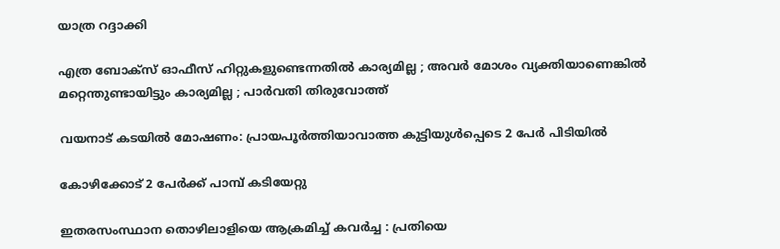യാത്ര റദ്ദാക്കി

എത്ര ബോക്സ് ഓഫീസ് ഹിറ്റുകളുണ്ടെന്നതിൽ കാര്യമില്ല ; അവർ മോശം വ്യക്തിയാണെങ്കിൽ മറ്റെന്തുണ്ടായിട്ടും കാര്യമില്ല ; പാർവതി തിരുവോത്ത്

വയനാട് കടയില്‍ മോഷണം: പ്രായപൂര്‍ത്തിയാവാത്ത കുട്ടിയുള്‍പ്പെടെ 2 പേര്‍ പിടിയില്‍

കോഴിക്കോട് 2 പേര്‍ക്ക് പാമ്പ് കടിയേറ്റു

ഇതരസംസ്ഥാന തൊഴിലാളിയെ ആക്രമിച്ച് കവര്‍ച്ച : പ്രതിയെ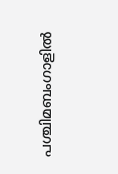പശ്ചിമബംഗാളില്‍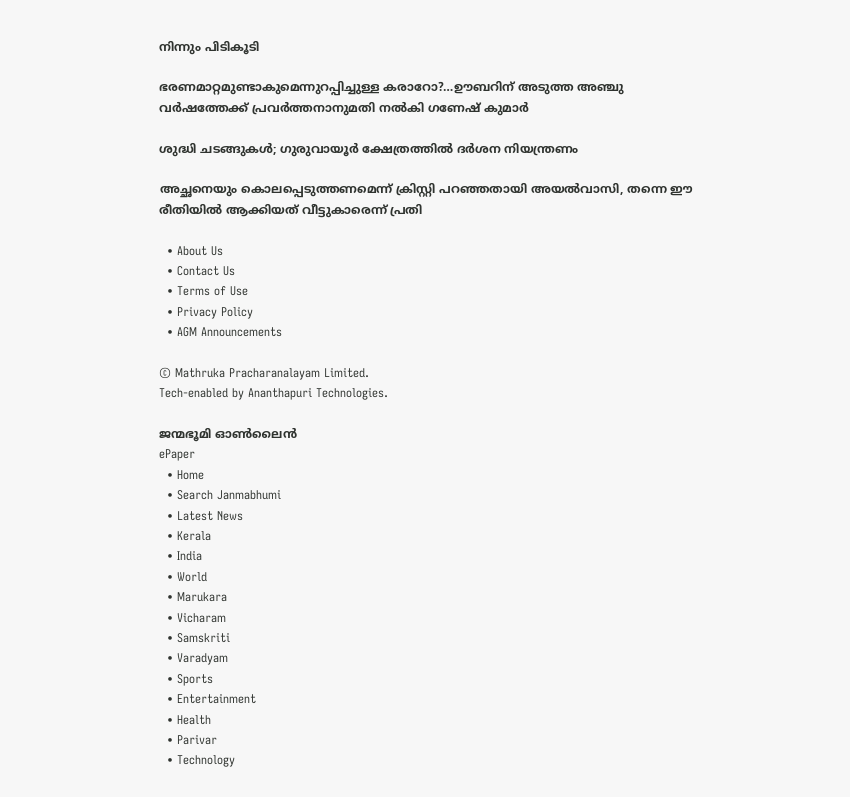നിന്നും പിടികൂടി

ഭരണമാറ്റമുണ്ടാകുമെന്നുറപ്പിച്ചുള്ള കരാറോ?…ഊബറിന് അടുത്ത അഞ്ചു വര്‍ഷത്തേക്ക് പ്രവര്‍ത്തനാനുമതി നല്‍കി ഗണേഷ് കുമാര്‍

ശുദ്ധി ചടങ്ങുകള്‍; ഗുരുവായൂര്‍ ക്ഷേത്രത്തില്‍ ദര്‍ശന നിയന്ത്രണം

അച്ഛനെയും കൊലപ്പെടുത്തണമെന്ന് ക്രിസ്റ്റി പറഞ്ഞതായി അയല്‍വാസി, തന്നെ ഈ രീതിയില്‍ ആക്കിയത് വീട്ടുകാരെന്ന് പ്രതി

  • About Us
  • Contact Us
  • Terms of Use
  • Privacy Policy
  • AGM Announcements

© Mathruka Pracharanalayam Limited.
Tech-enabled by Ananthapuri Technologies.

ജന്മഭൂമി ഓണ്‍ലൈന്‍
ePaper
  • Home
  • Search Janmabhumi
  • Latest News
  • Kerala
  • India
  • World
  • Marukara
  • Vicharam
  • Samskriti
  • Varadyam
  • Sports
  • Entertainment
  • Health
  • Parivar
  • Technology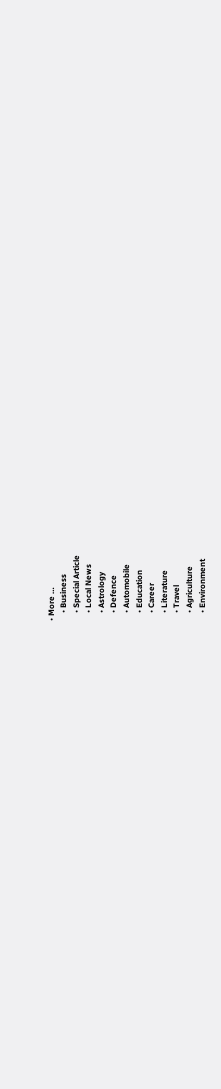• More …
    • Business
    • Special Article
    • Local News
    • Astrology
    • Defence
    • Automobile
    • Education
    • Career
    • Literature
    • Travel
    • Agriculture
    • Environment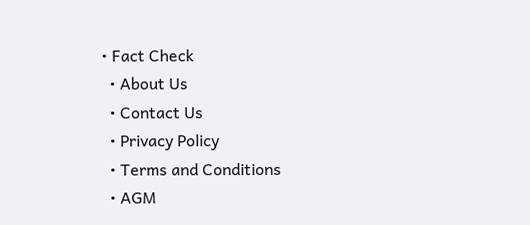• Fact Check
  • About Us
  • Contact Us
  • Privacy Policy
  • Terms and Conditions
  • AGM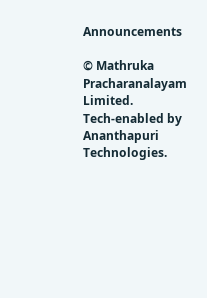Announcements

© Mathruka Pracharanalayam Limited.
Tech-enabled by Ananthapuri Technologies.